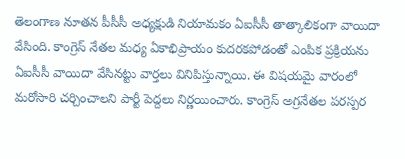తెలంగాణ నూతన పీసీసీ అధ్యక్షుడి నియామకం ఏఐసీసీ తాత్కాలికంగా వాయిదా వేసింది. కాంగ్రెస్‌ నేతల మధ్య ఏకాభిప్రాయం కుదరకపోడంతో ఎంపిక ప్రక్రియను ఏఐసీసీ వాయిదా వేసినట్టు వార్తలు వినిపిస్తున్నాయి. ఈ విషయమై వారంలో మరోసారి చర్చించాలని పార్టీ పెద్దలు నిర్ణయించారు. కాంగ్రెస్‌ అగ్రనేతల పరస్పర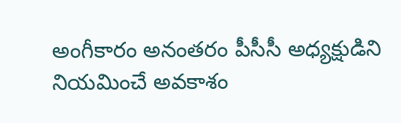అంగీకారం అనంతరం పీసీసీ అధ్యక్షుడిని నియమించే అవకాశం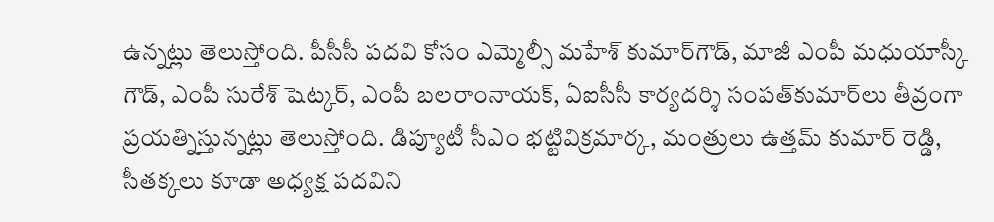ఉన్నట్లు తెలుస్తోంది. పీసీసీ పదవి కోసం ఎమ్మెల్సీ మహేశ్‌ కుమార్‌గౌడ్, మాజీ ఎంపీ మధుయాస్కీ గౌడ్, ఎంపీ సురేశ్‌ షెట్కర్, ఎంపీ బలరాంనాయక్, ఏఐసీసీ కార్యదర్శి సంపత్‌కుమార్‌లు తీవ్రంగా ప్రయత్నిస్తున్నట్లు తెలుస్తోంది. డిప్యూటీ సీఎం భట్టివిక్రమార్క, మంత్రులు ఉత్తమ్‌ కుమార్‌ రెడ్డి, సీతక్కలు కూడా అధ్యక్ష పదవిని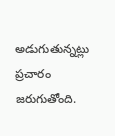అడుగుతున్నట్లు ప్రచారం జరుగుతోంది.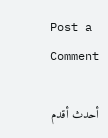Post a Comment

أحدث أقدم